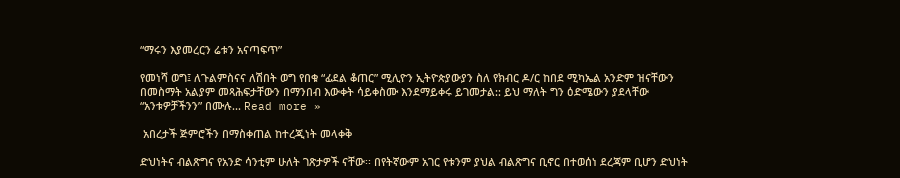“ማሩን እያመረርን ሬቱን አናጣፍጥ”

የመነሻ ወግ፤ ለጉልምስናና ለሽበት ወግ የበቁ “ፊደል ቆጠር” ሚሊዮን ኢትዮጵያውያን ስለ የክብር ዶ/ር ከበደ ሚካኤል አንድም ዝናቸውን በመስማት አልያም መጻሕፍታቸውን በማንበብ እውቀት ሳይቀስሙ እንደማይቀሩ ይገመታል:: ይህ ማለት ግን ዕድሜውን ያደላቸው “አንቱዎቻችንን” በሙሉ... Read more »

 አበረታች ጅምሮችን በማስቀጠል ከተረጂነት መላቀቅ

ድህነትና ብልጽግና የአንድ ሳንቲም ሁለት ገጽታዎች ናቸው፡፡ በየትኛውም አገር የቱንም ያህል ብልጽግና ቢኖር በተወሰነ ደረጃም ቢሆን ድህነት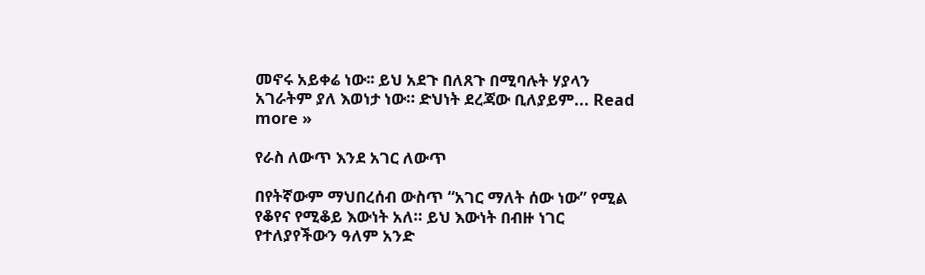መኖሩ አይቀሬ ነው፡፡ ይህ አደጉ በለጸጉ በሚባሉት ሃያላን አገራትም ያለ እወነታ ነው። ድህነት ደረጃው ቢለያይም... Read more »

የራስ ለውጥ እንደ አገር ለውጥ

በየትኛውም ማህበረሰብ ውስጥ “አገር ማለት ሰው ነው” የሚል የቆየና የሚቆይ እውነት አለ። ይህ እውነት በብዙ ነገር የተለያየችውን ዓለም አንድ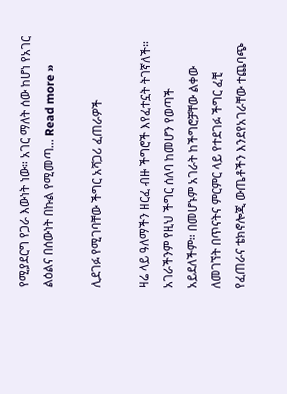የሚያደርግ የጋራ እውነት ነው። አገር ማለት ሰው ከሆነ የአገር ልዕልና በሰውነት በኩል የሚመጣ... Read more »

ሊደገፉ የሚገባቸው ችግር አሻጋሪ ፈጠራዎች

ዛሬ ላይ ዓለማችን ዘርፈ ብዙ ችግሮች እየፈተኗት ትገኛለች። አገራችንም የዚህ ችግር ሰለባ ከመሆን የወጣች አይደለችም። በመሆኑም አገራት ከችግሮቻቸው ልቀው ለመገኘት በጥናትና ምርምር ላይ የተደገፉ ችግር ፈቺ የፈጠራና ቴክኖሎጂ ውጤቶችን እንደየአገራቸው ተጨባጭ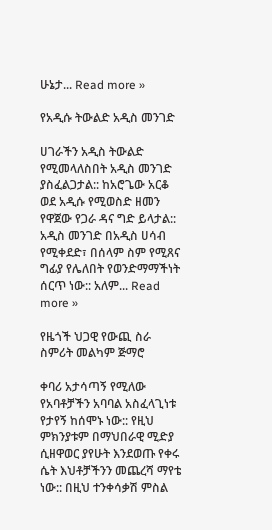ሁኔታ... Read more »

የአዲሱ ትውልድ አዲስ መንገድ

ሀገራችን አዲስ ትውልድ የሚመላለስበት አዲስ መንገድ ያስፈልጋታል:: ከአሮጌው አርቆ ወደ አዲሱ የሚወስድ ዘመን የዋጀው የጋራ ዳና ግድ ይላታል:: አዲስ መንገድ በአዲስ ሀሳብ የሚቀደድ፣ በሰላም ስም የሚጸና ግፊያ የሌለበት የወንድማማችነት ሰርጥ ነው:: አለም... Read more »

የዜጎች ህጋዊ የውጪ ስራ ስምሪት መልካም ጅማሮ

ቀባሪ አታሳጣኝ የሚለው የአባቶቻችን አባባል አስፈላጊነቱ የታየኝ ከሰሞኑ ነው:: የዚህ ምክንያቱም በማህበራዊ ሚድያ ሲዘዋወር ያየሁት እንደወጡ የቀሩ ሴት እህቶቻችንን መጨረሻ ማየቴ ነው:: በዚህ ተንቀሳቃሽ ምስል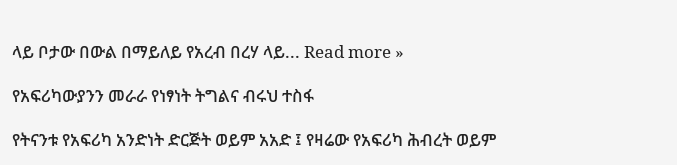ላይ ቦታው በውል በማይለይ የአረብ በረሃ ላይ... Read more »

የአፍሪካውያንን መራራ የነፃነት ትግልና ብሩህ ተስፋ

የትናንቱ የአፍሪካ አንድነት ድርጅት ወይም አአድ ፤ የዛሬው የአፍሪካ ሕብረት ወይም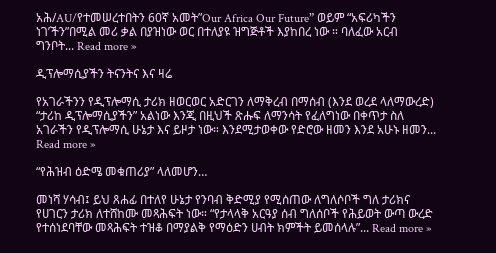አሕ/AU/የተመሠረተበትን 60ኛ አመት”Our Africa Our Future” ወይም “አፍሪካችን ነገ’ችን”በሚል መሪ ቃል በያዝነው ወር በተለያዩ ዝግጅቶች እያከበረ ነው ። ባለፈው አርብ ግንቦት... Read more »

ዲፕሎማሲያችን ትናንትና እና ዛሬ

የአገራችንን የዲፕሎማሲ ታሪክ ዘወርወር አድርገን ለማቅረብ በማሰብ (እንደ ወረደ ላለማውረድ) “ታሪከ ዲፕሎማሲያችን” አልነው እንጂ በዚህች ጽሑፍ ለማንሳት የፈለግነው በቀጥታ ስለ አገራችን የዲፕሎማሲ ሁኔታ እና ይዞታ ነው። እንደሚታወቀው የድሮው ዘመን እንደ አሁኑ ዘመን... Read more »

“የሕዝብ ዕድሜ መቁጠሪያ” ላለመሆን…

መነሻ ሃሳብ፤ ይህ ጸሐፊ በተለየ ሁኔታ የንባብ ቅድሚያ የሚሰጠው ለግለሶቦች ግለ ታሪክና የሀገርን ታሪክ ለተሸከሙ መጻሕፍት ነው። “የታላላቅ አርዓያ ሰብ ግለሰቦች የሕይወት ውጣ ውረድ የተሰነደባቸው መጻሕፍት ተዝቆ በማያልቅ የማዕድን ሀብት ክምችት ይመሰላሉ”... Read more »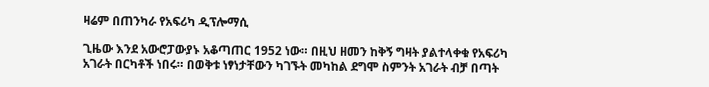ዛሬም በጠንካራ የአፍሪካ ዲፕሎማሲ

ጊዜው እንደ አውሮፓውያኑ አቆጣጠር 1952 ነው። በዚህ ዘመን ከቅኝ ግዛት ያልተላቀቁ የአፍሪካ አገራት በርካቶች ነበሩ። በወቅቱ ነፃነታቸውን ካገኙት መካከል ደግሞ ስምንት አገራት ብቻ በጣት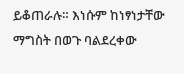ይቆጠራሉ። እነሱም ከነፃነታቸው ማግስት በወጉ ባልደረቀው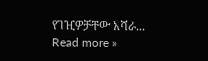የገዢዎቻቸው አሻራ... Read more »